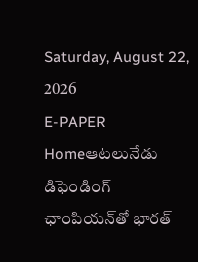Saturday, August 22, 2026
E-PAPER
Homeఆటలునేడు డిఫెండింగ్ ఛాంపియన్‌తో భారత్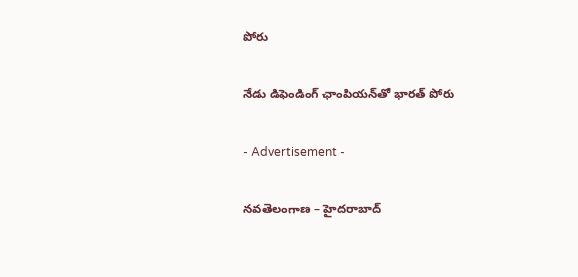పోరు

నేడు డిఫెండింగ్ ఛాంపియన్‌తో భారత్ పోరు

- Advertisement -

నవతెలంగాణ – హైదరాబాద్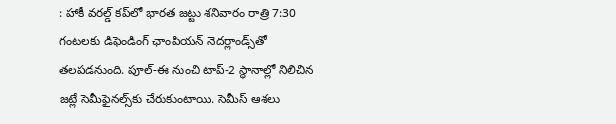: హాకీ వరల్డ్ కప్‌లో భారత జట్టు శనివారం రాత్రి 7:30 గంటలకు డిఫెండింగ్ ఛాంపియన్ నెదర్లాండ్స్‌తో తలపడనుంది. పూల్-ఈ నుంచి టాప్-2 స్థానాల్లో నిలిచిన జట్లే సెమీఫైనల్స్‌కు చేరుకుంటాయి. సెమీస్ ఆశలు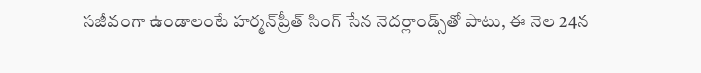సజీవంగా ఉండాలంటే హర్మన్‌ప్రీత్ సింగ్ సేన నెదర్లాండ్స్‌తో పాటు, ఈ నెల 24న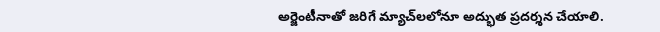అర్జెంటీనాతో జరిగే మ్యాచ్‌లలోనూ అద్భుత ప్రదర్శన చేయాలి.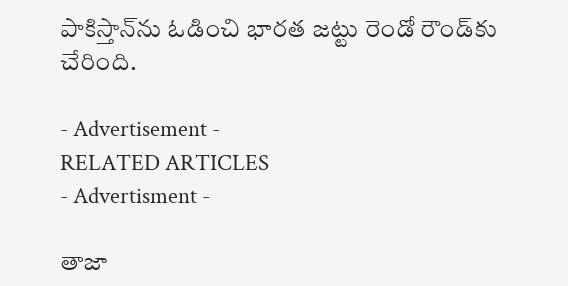పాకిస్తాన్‌ను ఓడించి భారత జట్టు రెండో రౌండ్‌కు చేరింది.

- Advertisement -
RELATED ARTICLES
- Advertisment -

తాజా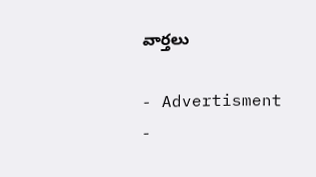వార్తలు

- Advertisment -